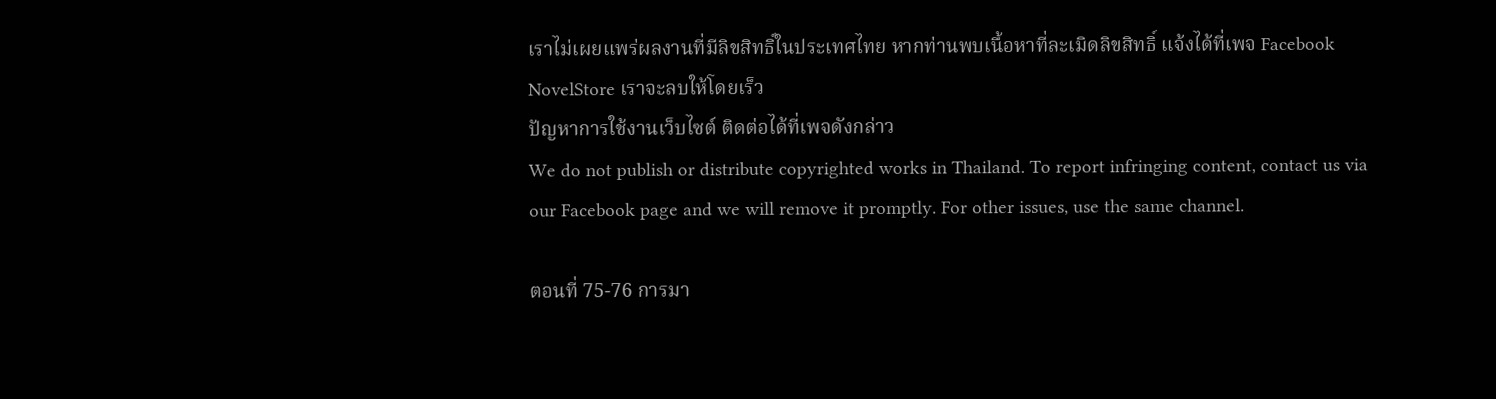เราไม่เผยแพร่ผลงานที่มีลิขสิทธิ์ในประเทศไทย หากท่านพบเนื้อหาที่ละเมิดลิขสิทธิ์ แจ้งได้ที่เพจ Facebook NovelStore เราจะลบให้โดยเร็ว
ปัญหาการใช้งานเว็บไซต์ ติดต่อได้ที่เพจดังกล่าว
We do not publish or distribute copyrighted works in Thailand. To report infringing content, contact us via our Facebook page and we will remove it promptly. For other issues, use the same channel.

ตอนที่ 75-76 การมา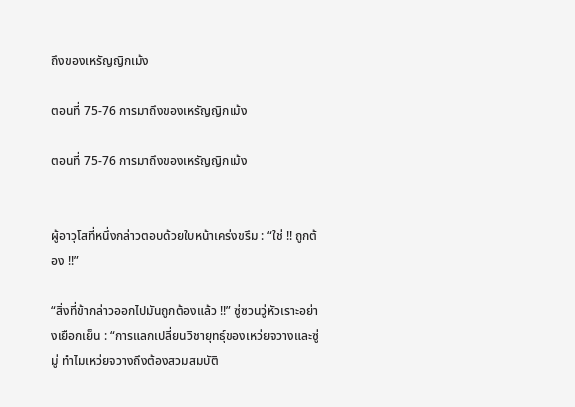ถึงของเหรัญญิกเม้ง

ตอนที่ 75-76 การมาถึงของเหรัญญิกเม้ง

ตอนที่ 75-76 การมาถึงของเหรัญญิกเม้ง


ผู้อาวุโสที่หนึ่งกล่าวตอบด้วยใบหน้าเคร่งขรึม : “ใช่ !! ถูกต้อง !!”

“สิ่งที่ข้ากล่าวออกไปมันถูกต้องแล้ว !!” ซู่ซวนวู่หัวเราะอย่างเยือกเย็น : “การแลกเปลี่ยนวิชายุทธุ์ของเหว่ยจวางและซู่มู่ ทำไมเหว่ยจวางถึงต้องสวมสมบัติ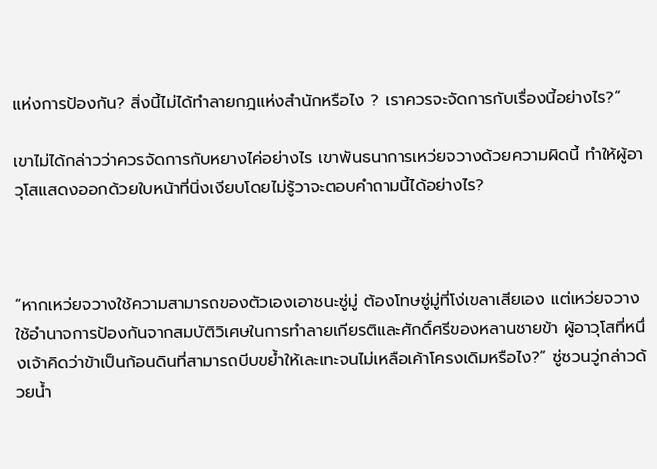แห่งการป้องกัน? สิ่งนี้ไม่ได้ทำลายกฎแห่งสำนักหรือไง ? เราควรจะจัดการกับเรื่องนี้อย่างไร?”

เขาไม่ได้กล่าวว่าควรจัดการกับหยางไค่อย่างไร เขาพันธนาการเหว่ยจวางด้วยความผิดนี้ ทำให้ผู้อาวุโสแสดงออกด้วยใบหน้าที่นิ่งเงียบโดยไม่รู้วาจะตอบคำถามนี้ได้อย่างไร?



“หากเหว่ยจวางใช้ความสามารถของตัวเองเอาชนะซู่มู่ ต้องโทษซู่มู่ที่โง่เขลาเสียเอง แต่เหว่ยจวางใช้อำนาจการป้องกันจากสมบัติวิเศษในการทำลายเกียรติและศักดิ์ศรีของหลานชายข้า ผู้อาวุโสที่หนึ่งเจ้าคิดว่าข้าเป็นก้อนดินที่สามารถบีบขย้ำให้เละเทะจนไม่เหลือเค้าโครงเดิมหรือไง?” ซู่ซวนวู่กล่าวด้วยน้ำ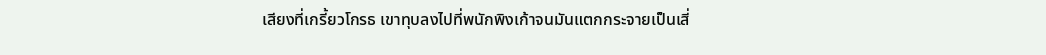เสียงที่เกรี้ยวโกรธ เขาทุบลงไปที่พนักพิงเก้าจนมันแตกกระจายเป็นเสี่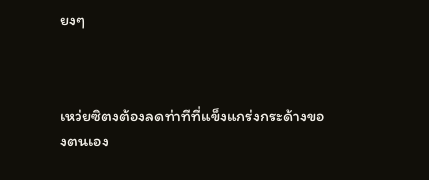ยงๆ



เหว่ยซิตงต้องลดท่าทีที่แข็งแกร่งกระด้างของตนเอง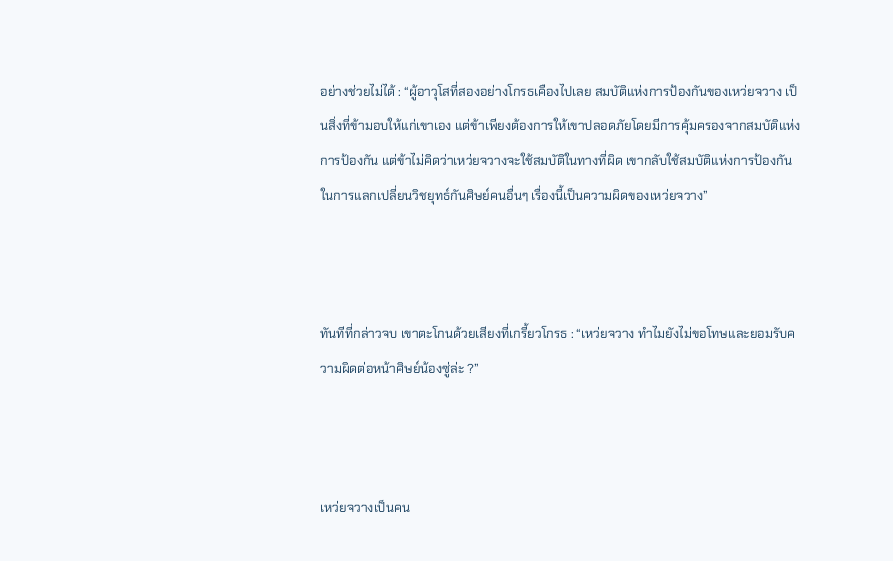อย่างช่วยไม่ได้ : “ผู้อาวุโสที่สองอย่างโกรธเคืองไปเลย สมบัติแห่งการป้องกันของเหว่ยจวาง เป็นสิ่งที่ข้ามอบให้แก่เขาเอง แต่ข้าเพียงต้องการให้เขาปลอดภัยโดยมีการคุ้มครองจากสมบัติแห่งการป้องกัน แต่ข้าไม่คิดว่าเหว่ยจวางจะใช้สมบัติในทางที่ผิด เขากลับใช้สมบัติแห่งการป้องกันในการแลกเปลี่ยนวิชยุทธ์กันศิษย์คนอื่นๆ เรื่องนี้เป็นความผิดของเหว่ยจวาง”



ทันทีที่กล่าวจบ เขาตะโกนด้วยเสียงที่เกรี้ยวโกรธ : “เหว่ยจวาง ทำไมยังไม่ขอโทษและยอมรับความผิดต่อหน้าศิษย์น้องซู่ล่ะ ?”



เหว่ยจวางเป็นคน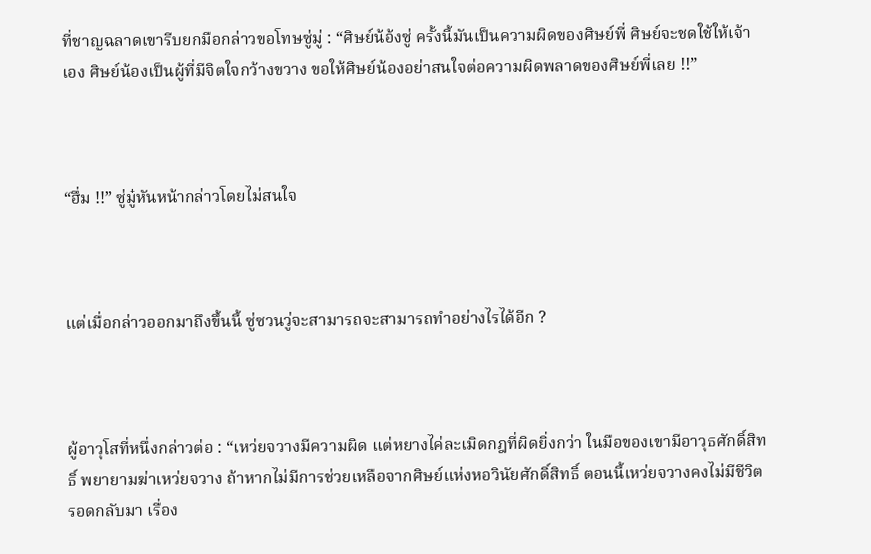ที่ชาญฉลาดเขารีบยกมือกล่าวขอโทษซู่มู่ : “ศิษย์น้อ้งซู่ ครั้งนี้มันเป็นความผิดของศิษย์พี่ ศิษย์จะชดใช้ให้เจ้าเอง ศิษย์น้องเป็นผู้ที่มีจิตใจกว้างขวาง ขอให้ศิษย์น้องอย่าสนใจต่อความผิดพลาดของศิษย์พี่เลย !!”



“ฮึ่ม !!” ซู่มู๋หันหน้ากล่าวโดยไม่สนใจ



แต่เมื่อกล่าวออกมาถึงขึ้นนี้ ซู่ซวนวู่จะสามารถจะสามารถทำอย่างไรได้อีก ?



ผู้อาวุโสที่หนึ่งกล่าวต่อ : “เหว่ยจวางมีความผิด แต่หยางไค่ละเมิดกฎที่ผิดยิ่งกว่า ในมือของเขามีอาวุธศักดิ์สิทธิ์ พยายามฆ่าเหว่ยจวาง ถ้าหากไม่มีการช่วยเหลือจากศิษย์แห่งหอวินัยศักดิ์สิทธิ์ ตอนนี้เหว่ยจวางคงไม่มีชีวิตรอดกลับมา เรื่อง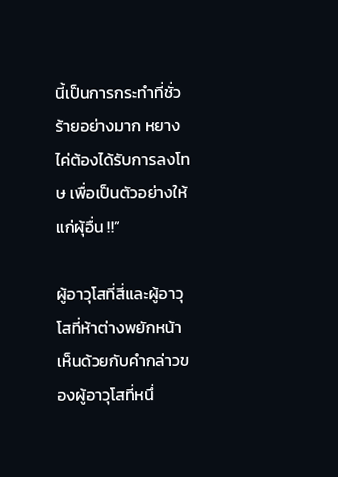นี้เป็นการกระทำที่ชั่วร้ายอย่างมาก หยางไค่ต้องได้รับการลงโทษ เพื่อเป็นตัวอย่างให้แก่ผุ้อื่น !!”

ผู้อาวุโสที่สี่และผู้อาวุโสที่ห้าต่างพยักหน้าเห็นด้วยกับคำกล่าวของผู้อาวุโสที่หนึ่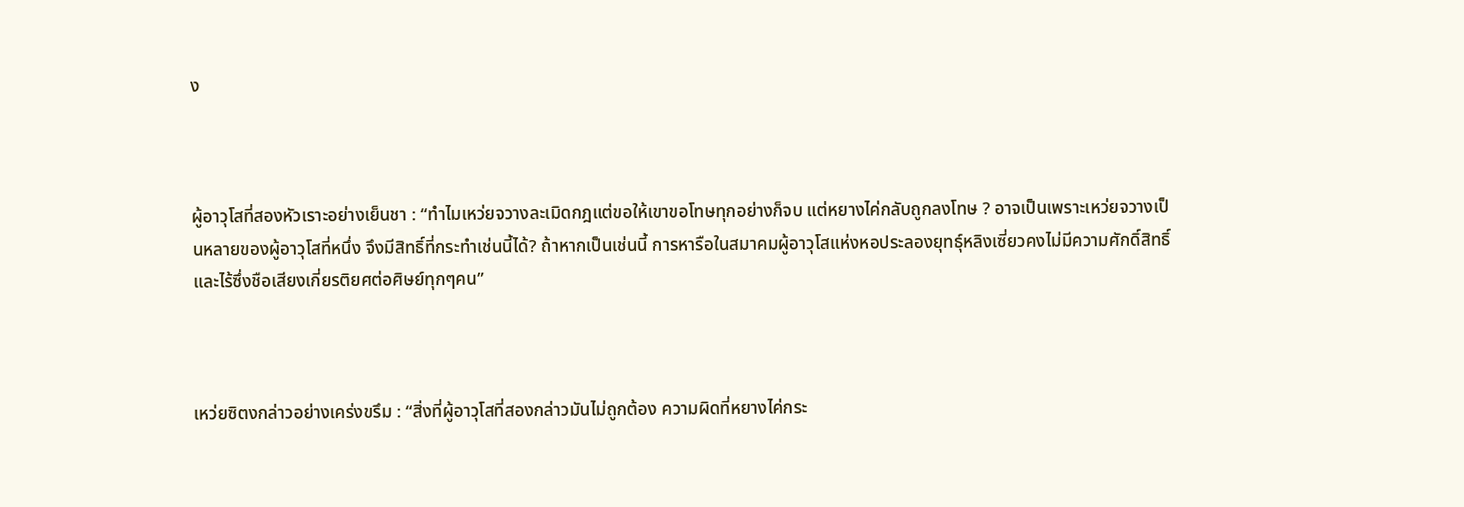ง



ผู้อาวุโสที่สองหัวเราะอย่างเย็นชา : “ทำไมเหว่ยจวางละเมิดกฎแต่ขอให้เขาขอโทษทุกอย่างก็จบ แต่หยางไค่กลับถูกลงโทษ ? อาจเป็นเพราะเหว่ยจวางเป็นหลายของผู้อาวุโสที่หนึ่ง จึงมีสิทธิ์ที่กระทำเช่นนี้ได้? ถ้าหากเป็นเช่นนี้ การหารือในสมาคมผู้อาวุโสแห่งหอประลองยุทธุ์หลิงเซี่ยวคงไม่มีความศักดิ์สิทธิ์ และไร้ซึ่งชือเสียงเกี่ยรติยศต่อศิษย์ทุกๆคน”



เหว่ยซิตงกล่าวอย่างเคร่งขรึม : “สิ่งที่ผู้อาวุโสที่สองกล่าวมันไม่ถูกต้อง ความผิดที่หยางไค่กระ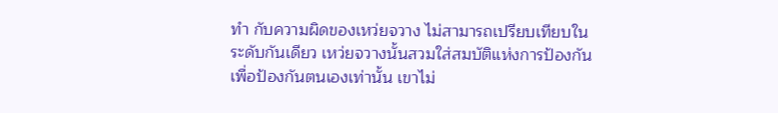ทำ กับความผิดของเหว่ยจวาง ไม่สามารถเปรียบเทียบในระดับกันเดียว เหว่ยจวางนั้นสวมใส่สมบัติแห่งการป้องกัน เพื่อป้องกันตนเองเท่านั้น เขาไม่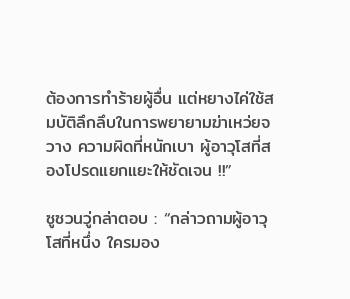ต้องการทำร้ายผู้อื่น แต่หยางไค่ใช้สมบัติลึกลึบในการพยายามฆ่าเหว่ยจวาง ความผิดที่หนักเบา ผู้อาวุโสที่สองโปรดแยกแยะให้ชัดเจน !!”

ซูซวนวู่กล่าตอบ : “กล่าวถามผู้อาวุโสที่หนึ่ง ใครมอง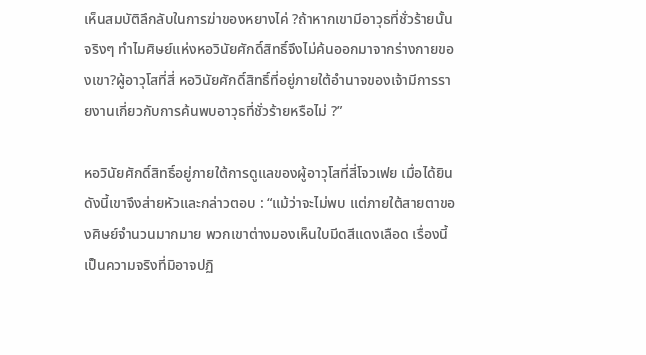เห็นสมบัติลึกลับในการฆ่าของหยางไค่ ?ถ้าหากเขามีอาวุธที่ชั่วร้ายนั้นจริงๆ ทำไมศิษย์แห่งหอวินัยศักดิ์สิทธิ์จึงไม่ค้นออกมาจากร่างกายของเขา?ผู้อาวุโสที่สี่ หอวินัยศักดิ์สิทธิ์ที่อยู่ภายใต้อำนาจของเจ้ามีการรายงานเกี่ยวกับการค้นพบอาวุธที่ชั่วร้ายหรือไม่ ?”

หอวินัยศักดิ์สิทธิ์อยู่ภายใต้การดูแลของผู้อาวุโสที่สี่โจวเฟย เมื่อได้ยินดังนี้เขาจึงส่ายหัวและกล่าวตอบ : “แม้ว่าจะไม่พบ แต่ภายใต้สายตาของศิษย์จำนวนมากมาย พวกเขาต่างมองเห็นใบมีดสีแดงเลือด เรื่องนี้เป็นความจริงที่มิอาจปฏิ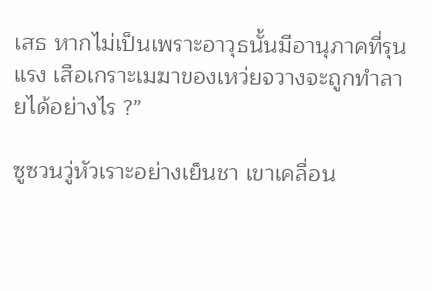เสธ หากไม่เป็นเพราะอาวุธนั้นมีอานุภาคที่รุนแรง เสือเกราะเมฆาของเหว่ยจวางจะถูกทำลายได้อย่างไร ?”

ซูซวนวู่หัวเราะอย่างเย็นชา เขาเคลื่อน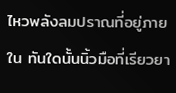ไหวพลังลมปราณที่อยู่ภายใน ทันใดนั้นนิ้วมือที่เรียวยา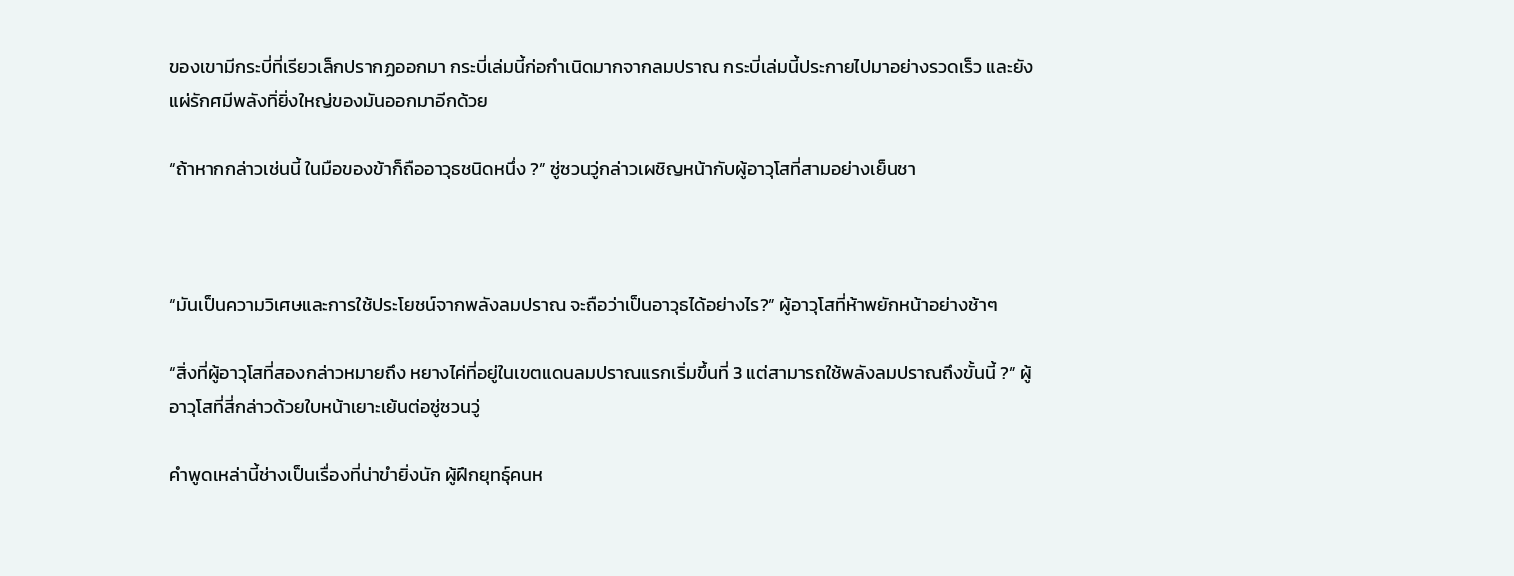ของเขามีกระบี่ที่เรียวเล็กปรากฏออกมา กระบี่เล่มนี้ก่อกำเนิดมากจากลมปราณ กระบี่เล่มนี้ประกายไปมาอย่างรวดเร็ว และยังแผ่รักศมีพลังทิ่ยิ่งใหญ่ของมันออกมาอีกด้วย

“ถ้าหากกล่าวเช่นนี้ ในมือของข้าก็ถืออาวุธชนิดหนึ่ง ?” ซู่ซวนวู่กล่าวเผชิญหน้ากับผู้อาวุโสที่สามอย่างเย็นชา



“มันเป็นความวิเศษและการใช้ประโยชน์จากพลังลมปราณ จะถือว่าเป็นอาวุธได้อย่างไร?” ผู้อาวุโสที่ห้าพยักหน้าอย่างช้าๆ

“สิ่งที่ผู้อาวุโสที่สองกล่าวหมายถึง หยางไค่ที่อยู่ในเขตแดนลมปราณแรกเริ่มขึ้นที่ 3 แต่สามารถใช้พลังลมปราณถึงขั้นนี้ ?” ผู้อาวุโสที่สี่กล่าวด้วยใบหน้าเยาะเย้นต่อซู่ซวนวู่

คำพูดเหล่านี้ช่างเป็นเรื่องที่น่าขำยิ่งนัก ผู้ฝึกยุทธุ์คนห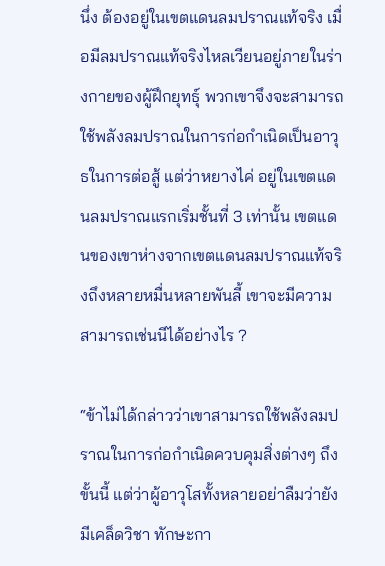นึ่ง ต้องอยู่ในเขตแดนลมปราณแท้จริง เมื่อมีลมปราณแท้จริงไหลเวียนอยู่ภายในร่างกายของผู้ฝึกยุทธุ์ พวกเขาจึงจะสามารถใช้พลังลมปราณในการก่อกำเนิดเป็นอาวุธในการต่อสู้ แต่ว่าหยางไค่ อยู่ในเขตแดนลมปราณแรกเริ่มชั้นที่ 3 เท่านั้น เขตแดนของเขาห่างจากเขตแดนลมปราณแท้จริงถึงหลายหมื่นหลายพันลี้ เขาจะมีความสามารถเช่นนีได้อย่างไร ?

“ข้าไม่ได้กล่าวว่าเขาสามารถใช้พลังลมปราณในการก่อกำเนิดควบคุมสิ่งต่างๆ ถึงขั้นนี้ แต่ว่าผู้อาวุโสทั้งหลายอย่าลืมว่ายังมีเคล็ดวิชา ทักษะกา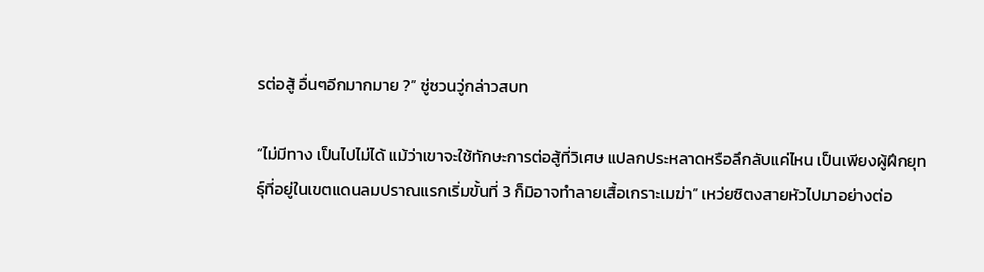รต่อสู้ อื่นๆอีกมากมาย ?” ซู่ซวนวู่กล่าวสบท

“ไม่มีทาง เป็นไปไม่ได้ แม้ว่าเขาจะใช้ทักษะการต่อสู้ที่วิเศษ แปลกประหลาดหรือลึกลับแค่ไหน เป็นเพียงผู้ฝึกยุทธุ์ที่อยู่ในเขตแดนลมปราณแรกเริ่มขั้นที่ 3 ก็มิอาจทำลายเสื้อเกราะเมฆ่า” เหว่ยซิตงสายหัวไปมาอย่างต่อ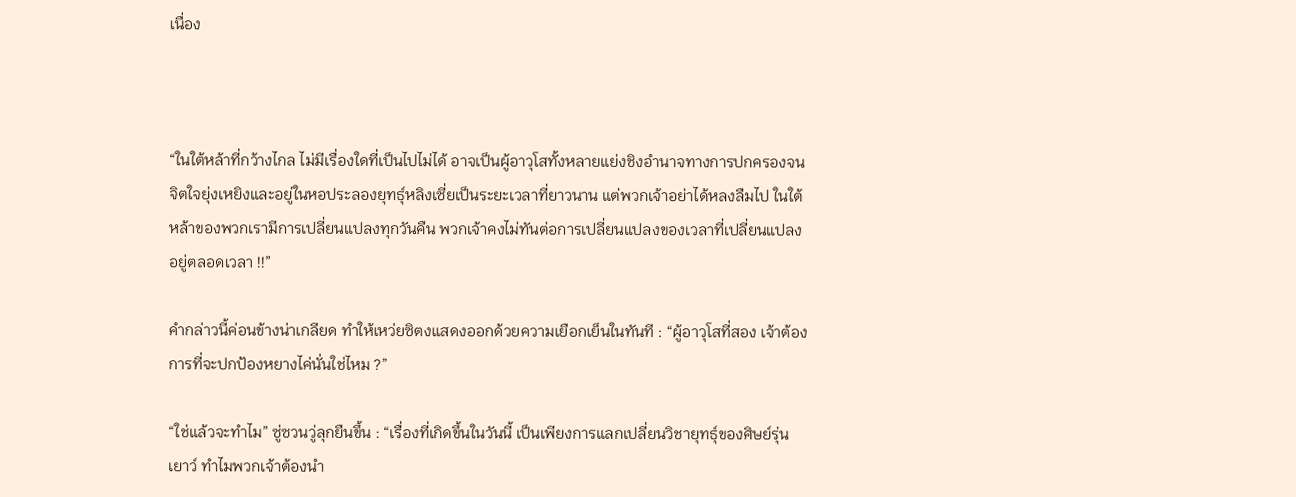เนื่อง



“ในใต้หล้าที่กว้างไกล ไม่มีเรื่องใดที่เป็นไปไม่ได้ อาจเป็นผู้อาวุโสทั้งหลายแย่งชิงอำนาจทางการปกครองจนจิตใจยุ่งเหยิงและอยู่ในหอประลองยุทธุ์หลิงเซี่ยเป็นระยะเวลาที่ยาวนาน แต่พวกเจ้าอย่าได้หลงลืมไป ในใต้หล้าของพวกเรามีการเปลี่ยนแปลงทุกวันคืน พวกเจ้าคงไม่ทันต่อการเปลี่ยนแปลงของเวลาที่เปลี่ยนแปลงอยู่ตลอดเวลา !!”

คำกล่าวนี้ค่อนข้างน่าเกลียด ทำให้เหว่ยซิตงแสดงออกด้วยความเยือกเย็นในทันที : “ผู้อาวุโสที่สอง เจ้าต้องการที่จะปกป้องหยางไค่นั่นใช่ไหม ?”

“ใช่แล้วจะทำไม” ซู่ซวนวู่ลุกยืนขึ้น : “เรื่องที่เกิดขึ้นในวันนี้ เป็นเพียงการแลกเปลี่ยนวิชายุทธุ์ของศิษย์รุ่นเยาว์ ทำไมพวกเจ้าต้องนำ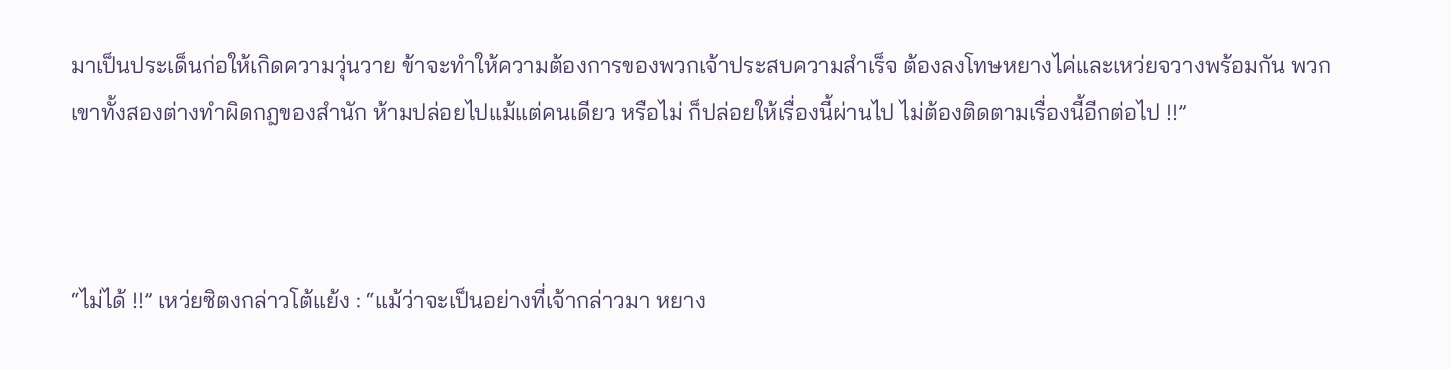มาเป็นประเด็นก่อให้เกิดความวุ่นวาย ข้าจะทำให้ความต้องการของพวกเจ้าประสบความสำเร็จ ต้องลงโทษหยางไค่และเหว่ยจวางพร้อมกัน พวกเขาทั้งสองต่างทำผิดกฎของสำนัก ห้ามปล่อยไปแม้แต่คนเดียว หรือไม่ ก็ปล่อยให้เรื่องนี้ผ่านไป ไม่ต้องติดตามเรื่องนี้อีกต่อไป !!”



“ไม่ได้ !!” เหว่ยซิตงกล่าวโต้แย้ง : “แม้ว่าจะเป็นอย่างที่เจ้ากล่าวมา หยาง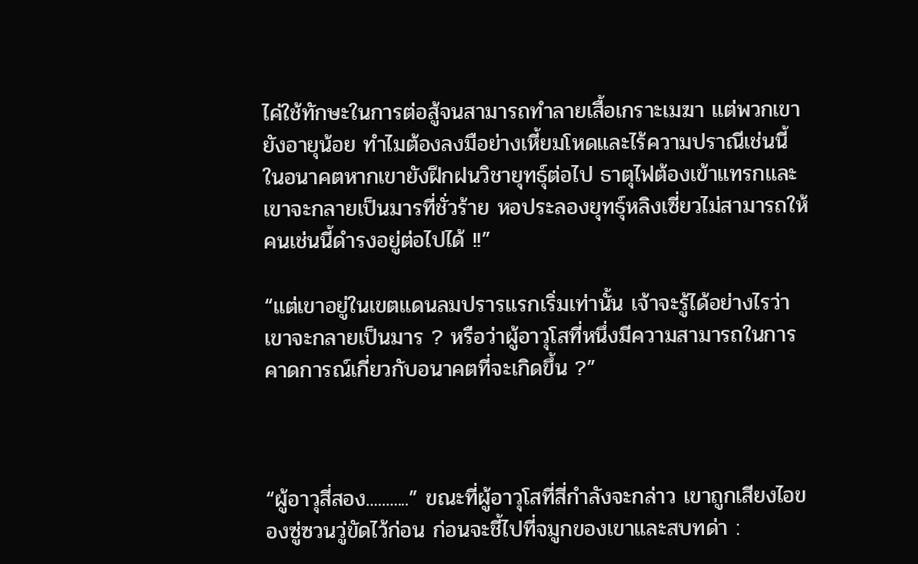ไค่ใช้ทักษะในการต่อสู้จนสามารถทำลายเสื้อเกราะเมฆา แต่พวกเขายังอายุน้อย ทำไมต้องลงมือย่างเหี้ยมโหดและไร้ความปราณีเช่นนี้ ในอนาคตหากเขายังฝึกฝนวิชายุทธุ์ต่อไป ธาตุไฟต้องเข้าแทรกและเขาจะกลายเป็นมารที่ชั่วร้าย หอประลองยุทธุ์หลิงเซี่ยวไม่สามารถให้คนเช่นนี้ดำรงอยู่ต่อไปได้ !!”

“แต่เขาอยู่ในเขตแดนลมปรารแรกเริ่มเท่านั้น เจ้าจะรู้ได้อย่างไรว่าเขาจะกลายเป็นมาร ? หรือว่าผู้อาวุโสที่หนึ่งมีความสามารถในการคาดการณ์เกี่ยวกับอนาคตที่จะเกิดขึ้น ?”



“ผู้อาวุสี่สอง...........” ขณะที่ผู้อาวุโสที่สี่กำลังจะกล่าว เขาถูกเสียงไอของซู่ซวนวู่ขัดไว้ก่อน ก่อนจะชี้ไปที่จมูกของเขาและสบทด่า :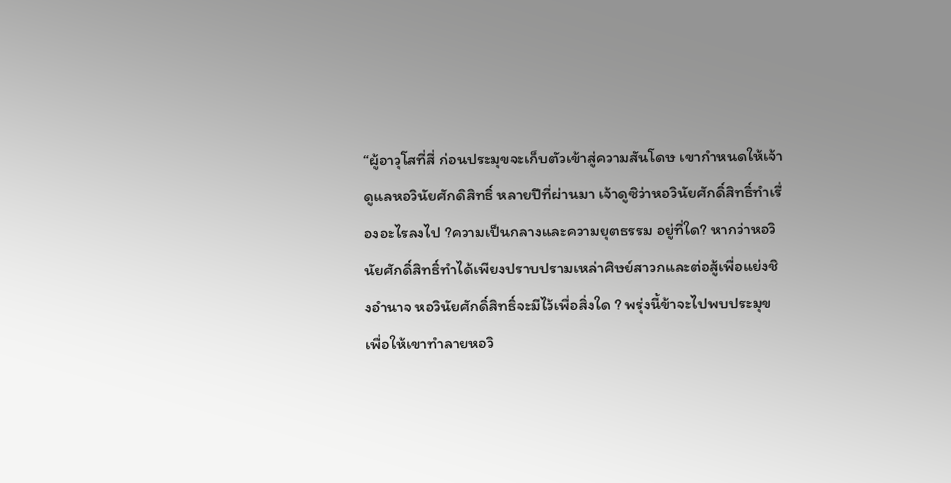“ผู้อาวุโสที่สี่ ก่อนประมุขจะเก็บตัวเข้าสู่ความสันโดษ เขากำหนดให้เจ้าดูแลหอวินัยศักดิสิทธิ์ หลายปีที่ผ่านมา เจ้าดูซิว่าหอวินัยศักดิ์สิทธิ์ทำเรื่องอะไรลงไป ?ความเป็นกลางและความยุตธรรม อยู่ที่ใด? หากว่าหอวินัยศักดิ์สิทธิ์ทำได้เพียงปราบปรามเหล่าศิษย์สาวกและต่อสู้เพื่อแย่งชิงอำนาจ หอวินัยศักดิ์สิทธิ์จะมีไว้เพื่อสิ่งใด ? พรุ่งนี้ข้าจะไปพบประมุขเพื่อให้เขาทำลายหอวิ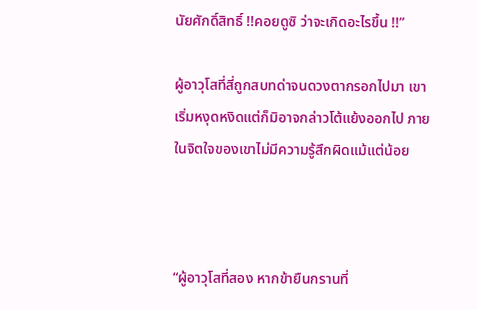นัยศักดิ์สิทธิ์ !!คอยดูซิ ว่าจะเกิดอะไรขึ้น !!”

ผู้อาวุโสที่สี่ถูกสบทด่าจนดวงตากรอกไปมา เขาเริ่มหงุดหงิดแต่ก็มิอาจกล่าวโต้แย้งออกไป ภายในจิตใจของเขาไม่มีความรู้สึกผิดแม้แต่น้อย



“ผู้อาวุโสที่สอง หากข้ายืนกรานที่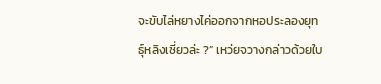จะขับไล่หยางไค่ออกจากหอประลองยุทธุ์หลิงเซี่ยวล่ะ ?” เหว่ยจวางกล่าวด้วยใบ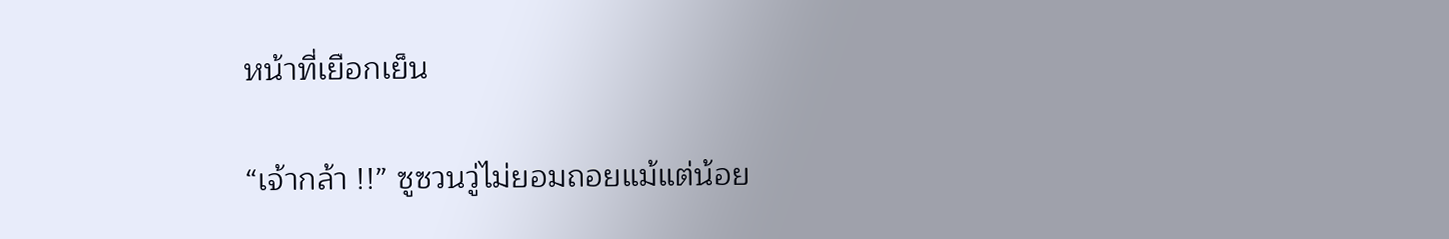หน้าที่เยือกเย็น

“เจ้ากล้า !!” ซูซวนวู่ไม่ยอมถอยแม้แต่น้อย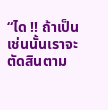“ได !! ถ้าเป็นเช่นนั้นเราจะตัดสินตาม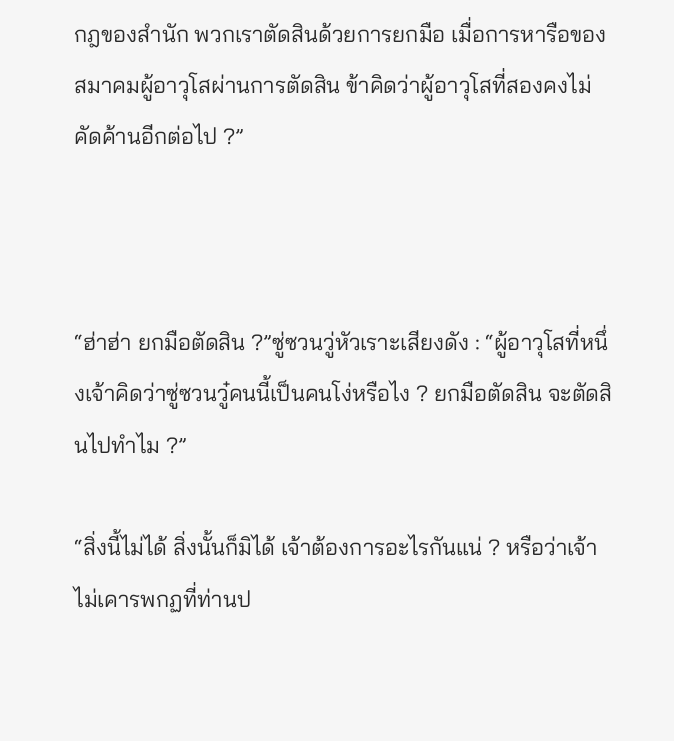กฎของสำนัก พวกเราตัดสินด้วยการยกมือ เมื่อการหารือของสมาคมผู้อาวุโสผ่านการตัดสิน ข้าคิดว่าผู้อาวุโสที่สองคงไม่คัดค้านอีกต่อไป ?”



“ฮ่าฮ่า ยกมือตัดสิน ?”ซู่ซวนวู่หัวเราะเสียงดัง : “ผู้อาวุโสที่หนึ่งเจ้าคิดว่าซู่ซวนวู๋คนนี้เป็นคนโง่หรือไง ? ยกมือตัดสิน จะตัดสินไปทำไม ?”

“สิ่งนี้ไม่ได้ สิ่งนั้นก็มิได้ เจ้าต้องการอะไรกันแน่ ? หรือว่าเจ้าไม่เคารพกฏที่ท่านป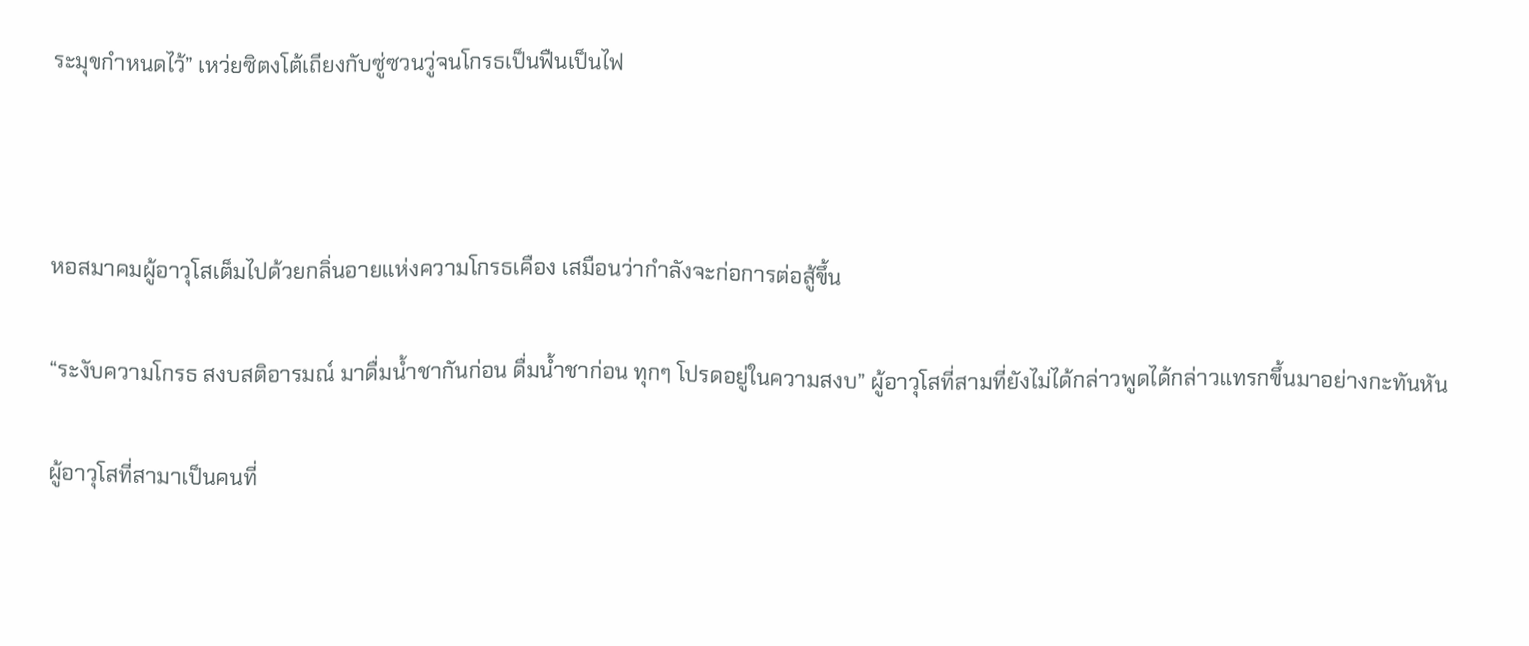ระมุขกำหนดไว้” เหว่ยซิตงโต้เถียงกับซู่ซวนวู่จนโกรธเป็นฟืนเป็นไฟ



หอสมาคมผู้อาวุโสเต็มไปด้วยกลิ่นอายแห่งความโกรธเคือง เสมือนว่ากำลังจะก่อการต่อสู้ขึ้น

“ระงับความโกรธ สงบสติอารมณ์ มาดื่มน้ำชากันก่อน ดื่มน้ำชาก่อน ทุกๆ โปรดอยู่ในความสงบ” ผู้อาวุโสที่สามที่ยังไม่ได้กล่าวพูดได้กล่าวแทรกขึ้นมาอย่างกะทันหัน

ผู้อาวุโสที่สามาเป็นคนที่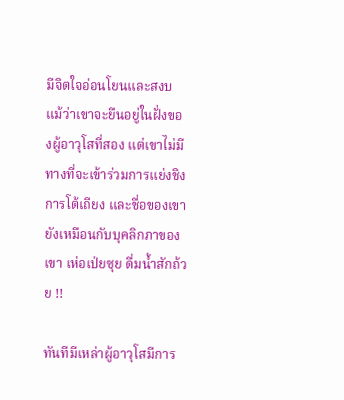มีจิตใจอ่อนโยนและสงบ แม้ว่าเขาจะยืนอยู่ในฝั่งของผู้อาวุโสที่สอง แต่เขาไม่มีทางที่จะเข้าร่วมการแย่งชิง การโต้เถียง และชื่อของเขายังเหมือนกับบุคลิกภาของเขา เห่อเป่ยซุย ดื่มน้ำสักถ้วย !!

ทันทีมีเหล่าผู้อาวุโสมีการ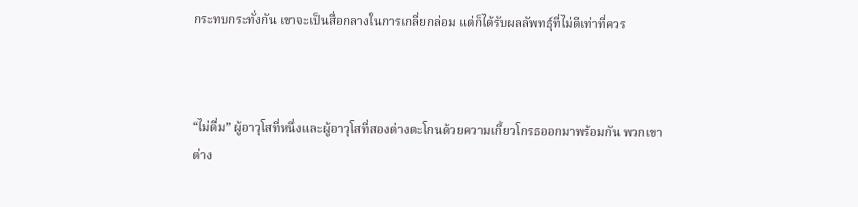กระทบกระทั่งกัน เขาจะเป็นสื่อกลางในการเกลี่ยกล่อม แต่ก็ได้รับผลลัพทธุ์ที่ไม่ดีเท่าที่ควร



“ไม่ดื่ม” ผู้อาวุโสที่หนึ่งและผู้อาวุโสที่สองต่างตะโกนด้วยความเกี้ยวโกรธออกมาพร้อมกัน พวกเขาต่าง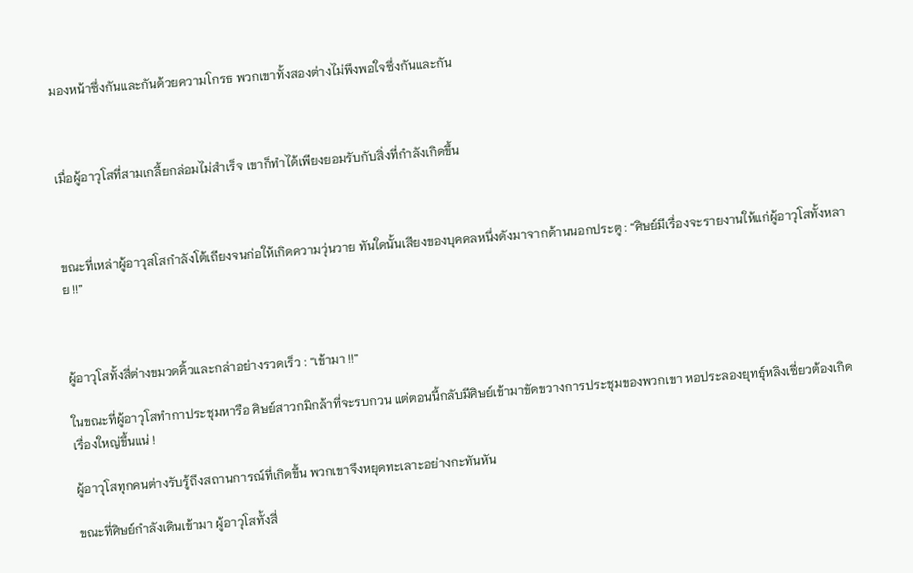มองหน้าซึ่งกันและกันด้วยความโกรธ พวกเขาทั้งสองต่างไม่พึงพอใจซึ่งกันและกัน



เมื่อผู้อาวุโสที่สามเกลี้ยกล่อมไม่สำเร็จ เขาก็ทำได้เพียงยอมรับกับสิ่งที่กำลังเกิดขึ้น



ขณะที่เหล่าผู้อาวุสโสกำลังโต้เถียงจนก่อให้เกิดความวุ่นวาย ทันใดนั้นเสียงของบุคคลหนึ่งดังมาจากด้านนอกประตู : “ศิษย์มีเรื่องจะรายงานให้แก่ผู้อาวุโสทั้งหลาย !!”



ผู้อาวุโสทั้งสี่ต่างขมวดคิ้วและกล่าอย่างรวดเร็ว : “เข้ามา !!”

ในขณะที่ผู้อาวุโสทำกาประชุมหารือ ศิษย์สาวกมิกล้าที่จะรบกวน แต่ตอนนี้กลับมีศิษย์เข้ามาขัดขวางการประชุมของพวกเขา หอประลองยุทธุ์หลิงเซี่ยวต้องเกิดเรื่องใหญ่ขึ้นแน่ !

ผู้อาวุโสทุกคนต่างรับรู้ถึงสถานการณ์ที่เกิดขึ้น พวกเขาจึงหยุดทะเลาะอย่างกะทันหัน

ขณะที่ศิษย์กำลังเดินเข้ามา ผู้อาวุโสทั้งสี่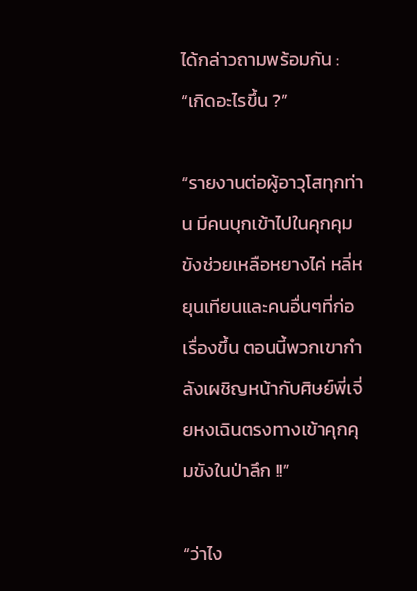ได้กล่าวถามพร้อมกัน : “เกิดอะไรขึ้น ?”

“รายงานต่อผู้อาวุโสทุกท่าน มีคนบุกเข้าไปในคุกคุมขังช่วยเหลือหยางไค่ หลี่หยุนเทียนและคนอื่นๆที่ก่อเรื่องขึ้น ตอนนี้พวกเขากำลังเผชิญหน้ากับศิษย์พี่เจี่ยหงเฉินตรงทางเข้าคุกคุมขังในป่าลึก !!”

“ว่าไง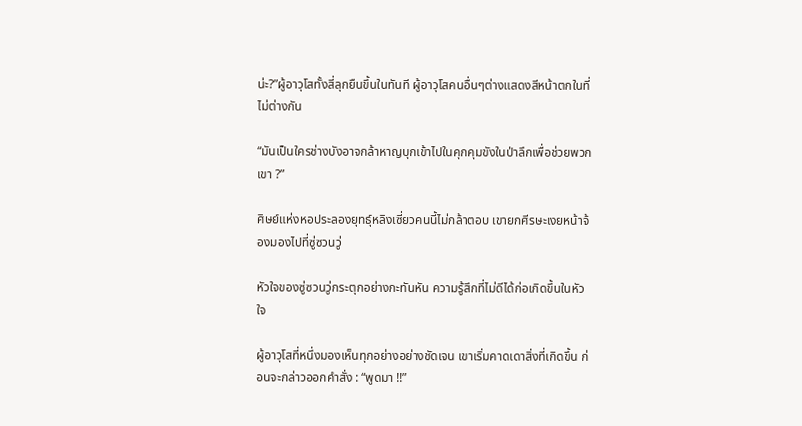น่ะ?”ผู้อาวุโสทั้งสี่ลุกยืนขึ้นในทันที ผู้อาวุโสคนอื่นๆต่างแสดงสีหน้าตกในที่ไม่ต่างกัน

“มันเป็นใครช่างบังอาจกล้าหาญบุกเข้าไปในคุกคุมขังในป่าลึกเพื่อช่วยพวกเขา ?”

ศิษย์แห่งหอประลองยุทธุ์หลิงเซี่ยวคนนี้ไม่กล้าตอบ เขายกศีรษะเงยหน้าจ้องมองไปที่ซู่ซวนวู่

หัวใจของซู่ซวนวู่กระตุกอย่างกะทันหัน ความรู้สึกที่ไม่ดีได้ก่อเกิดขึ้นในหัวใจ

ผู้อาวุโสที่หนึ่งมองเห็นทุกอย่างอย่างชัดเจน เขาเริ่มคาดเดาสิ่งที่เกิดขึ้น ก่อนจะกล่าวออกคำสั่ง : “พูดมา !!”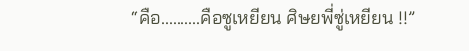“คือ..........คือซูเหยียน ศิษยพี่ซู่เหยียน !!”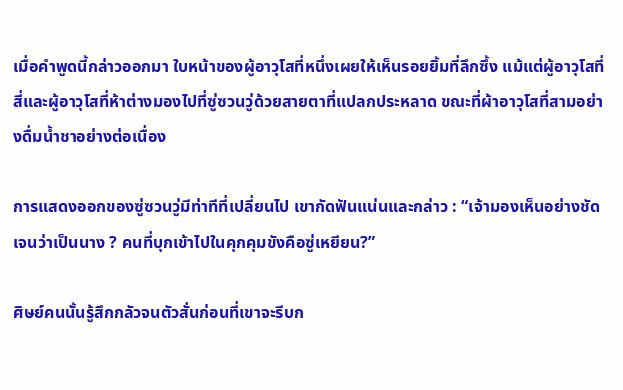เมื่อคำพูดนี้กล่าวออกมา ใบหน้าของผู้อาวุโสที่หนึ่งเผยให้เห็นรอยยิ้มที่ลึกซึ้ง แม้แต่ผู้อาวุโสที่สี่และผู้อาวุโสที่ห้าต่างมองไปที่ซู่ซวนวู่ด้วยสายตาที่แปลกประหลาด ขณะที่ผ้าอาวุโสที่สามอย่างดื่มน้ำชาอย่างต่อเนื่อง

การแสดงออกของซู่ซวนวู่มีท่าทีที่เปลี่ยนไป เขากัดฟันแน่นและกล่าว : “เจ้ามองเห็นอย่างชัดเจนว่าเป็นนาง ? คนที่บุกเข้าไปในคุกคุมขังคือซู่เหยียน?”

ศิษย์คนนั้นรู้สึกกลัวจนตัวสั่นก่อนที่เขาจะรีบก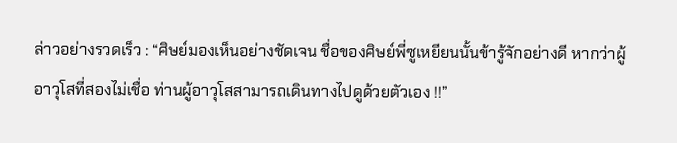ล่าวอย่างรวดเร็ว : “ศิษย์มองเห็นอย่างชัดเจน ชื่อของศิษย์พี่ซูเหยียนนั้นข้ารู้จักอย่างดี หากว่าผู้อาวุโสที่สองไม่เชื่อ ท่านผู้อาวุโสสามารถเดินทางไปดูด้วยตัวเอง !!”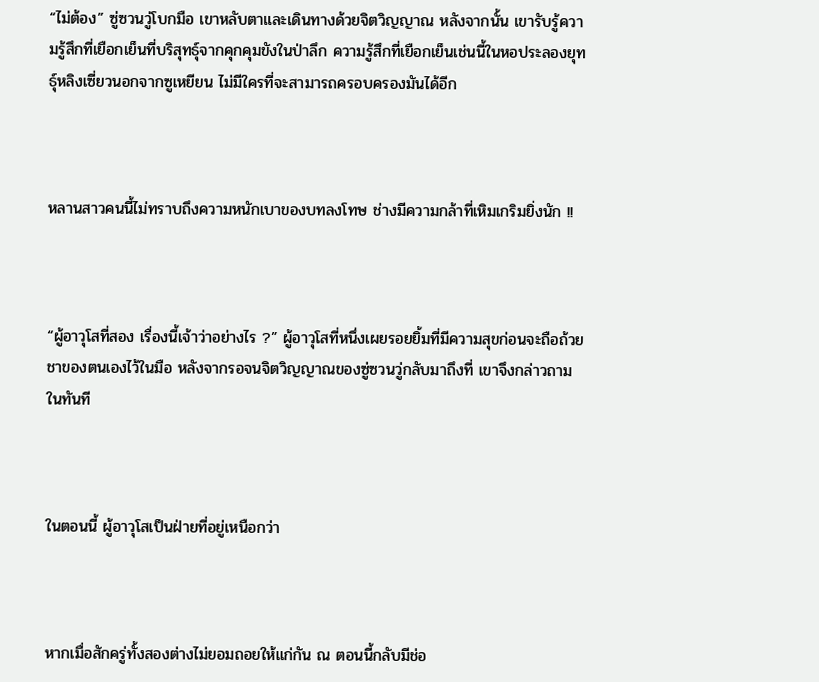“ไม่ต้อง” ซู่ซวนวู่โบกมือ เขาหลับตาและเดินทางด้วยจิตวิญญาณ หลังจากนั้น เขารับรู้ความรู้สึกที่เยือกเย็นที่บริสุทธุ์จากคุกคุมขังในป่าลึก ความรู้สึกที่เยือกเย็นเช่นนี้ในหอประลองยุทธุ์หลิงเซี่ยวนอกจากซูเหยียน ไม่มีใครที่จะสามารถครอบครองมันได้อีก



หลานสาวคนนี้ไม่ทราบถึงความหนักเบาของบทลงโทษ ช่างมีความกล้าที่เหิมเกริมยิ่งนัก !!



“ผู้อาวุโสที่สอง เรื่องนี้เจ้าว่าอย่างไร ?” ผู้อาวุโสที่หนึ่งเผยรอยยิ้มที่มีความสุขก่อนจะถือถ้วยชาของตนเองไว้ในมือ หลังจากรอจนจิตวิญญาณของซู่ซวนวู่กลับมาถึงที่ เขาจึงกล่าวถามในทันที



ในตอนนี้ ผู้อาวุโสเป็นฝ่ายที่อยู่เหนือกว่า



หากเมื่อสักครู่ทั้งสองต่างไม่ยอมถอยให้แก่กัน ณ ตอนนี้กลับมีช่อ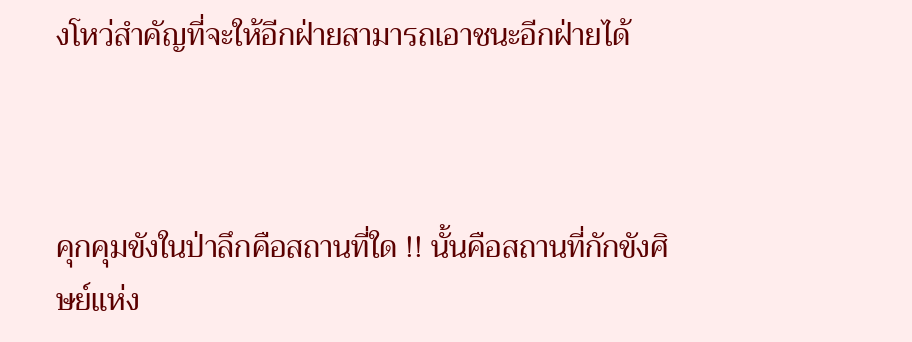งโหว่สำคัญที่จะให้อีกฝ่ายสามารถเอาชนะอีกฝ่ายได้



คุกคุมขังในป่าลึกคือสถานที่ใด !! นั้นคือสถานที่กักขังศิษย์แห่ง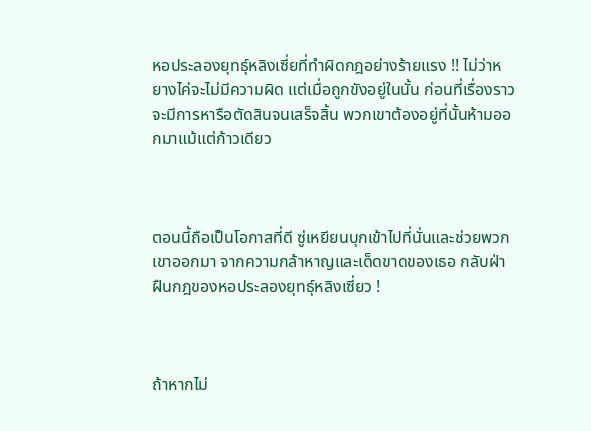หอประลองยุทธุ์หลิงเซี่ยที่ทำผิดกฎอย่างร้ายแรง !! ไม่ว่าหยางไค่จะไม่มีความผิด แต่เมื่อถูกขังอยู่ในนั้น ก่อนที่เรื่องราวจะมีการหารือตัดสินจนเสร็จสิ้น พวกเขาต้องอยู่ที่นั้นห้ามออกมาแม้แต่ก้าวเดียว



ตอนนี้ถือเป็นโอกาสที่ดี ซู่เหยียนบุกเข้าไปที่นั่นและช่วยพวกเขาออกมา จากความกล้าหาญและเด็ดขาดของเธอ กลับฝ่าฝืนกฎของหอประลองยุทธุ์หลิงเซี่ยว !



ถ้าหากไม่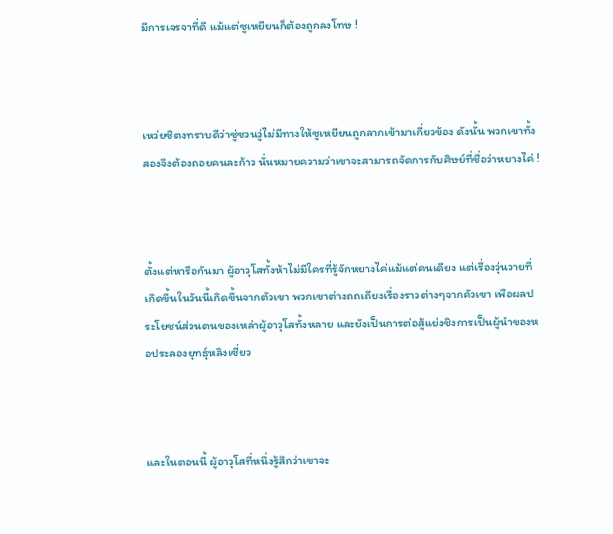มีการเจรจาที่ดี แม้แต่ซูเหยียนก็ต้องถูกลงโทษ !



เหว่ยซิตงทราบดีว่าซู่ซวนวู่ไม่มีทางให้ซูเหยียนถูกลากเข้ามาเกี่ยวข้อง ดังนั้น พวกเขาทั้งสองจึงต้องถอยคนละก้าว นั่นหมายความว่าเขาจะสามารถจัดการกับศิษย์ที่ชื่อว่าหยางไค่ !



ตั้งแต่หารือกันมา ผู้อาวุโสทั้งห้าไม่มีใครที่รู้จักหยางไค่แม้แต่คนเดียง แต่เรื่องวุ่นวายที่เกิดขึ้นในวันนี้เกิดขึ้นจากตัวเขา พวกเขาต่างถถเถียงเรื่องราวต่างๆจากคัวเขา เพือผลประโยชน์ส่วนตนของเหล่าผู้อาวุโสทั้งหลาย และยังเป็นการต่อสู้แย่งชิงการเป็นผู้นำของหอประลองยุทธุ์หลิงเซี่ยว



และในตอนนี้ ผู้อาวุโสที่หนึ่งรู้สึกว่าเขาจะ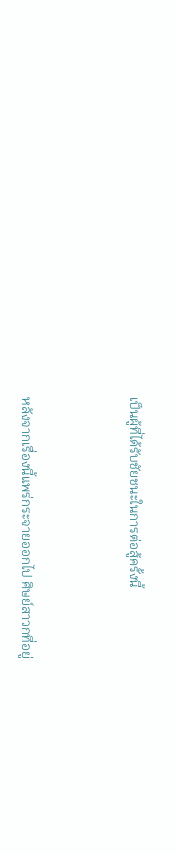เป็นผู้ที่ได้รับชัยชนะในการต่อสู้ครั้งนี้



หลังจากเรื่องนี้แพร่กระจายออกไป ศิษย์สาวกที่อยู่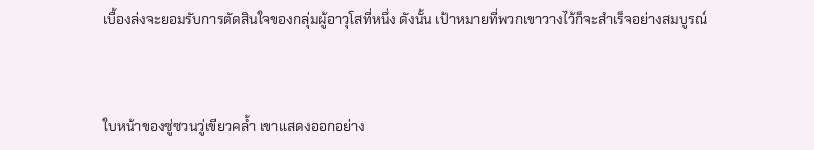เบื้องล่งจะยอมรับการตัดสินใจของกลุ่มผู้อาวุโสที่หนึ่ง ดังนั้น เป้าหมายที่พวกเขาวางไว้ก็จะสำเร็จอย่างสมบูรณ์



ใบหน้าของซู่ซวนวู่เขียวคล้ำ เขาแสดงออกอย่าง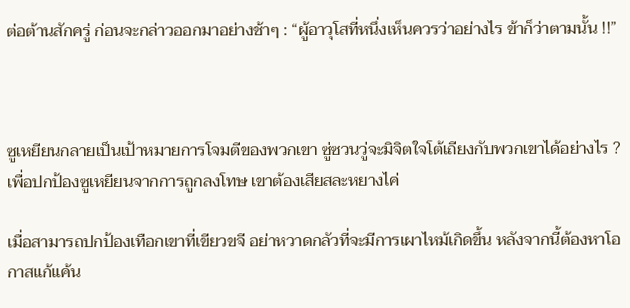ต่อต้านสักครู่ ก่อนจะกล่าวออกมาอย่างช้าๆ : “ผู้อาวุโสที่หนึ่งเห็นควรว่าอย่างไร ข้าก็ว่าตามนั้น !!”



ซูเหยียนกลายเป็นเป้าหมายการโจมตีของพวกเขา ซู่ซวนวู่จะมิจิตใจโต้เถียงกับพวกเขาได้อย่างไร ? เพื่อปกป้องซูเหยียนจากการถูกลงโทษ เขาต้องเสียสละหยางไค่

เมื่อสามารถปกป้องเทือกเขาที่เขียวขจี อย่าหวาดกลัวที่จะมีการเผาไหม้เกิดขึ้น หลังจากนี้ต้องหาโอกาสแก้แค้น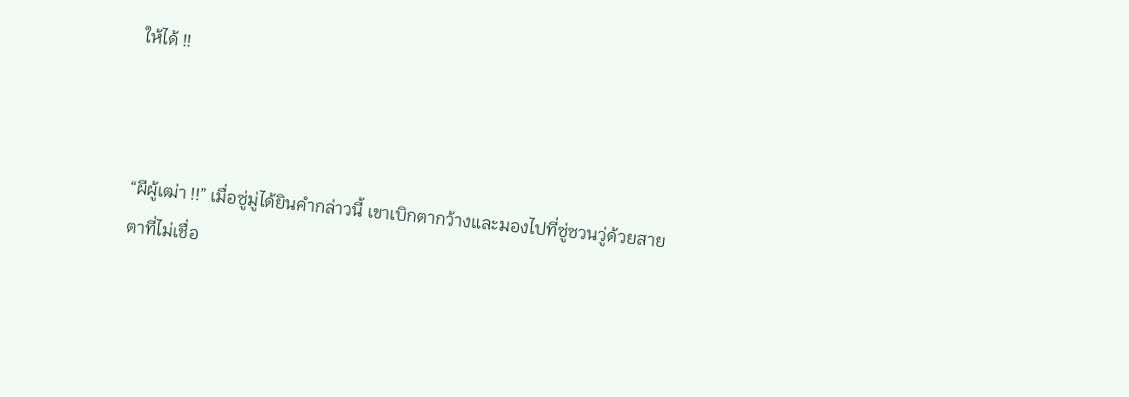ให้ได้ !!



“ผีผู้เฒ่า !!” เมื่อซู่มู่ได้ยินคำกล่าวนี้ เขาเบิกตากว้างและมองไปที่ซู่ซวนวู่ด้วยสายตาที่ไม่เชื่อ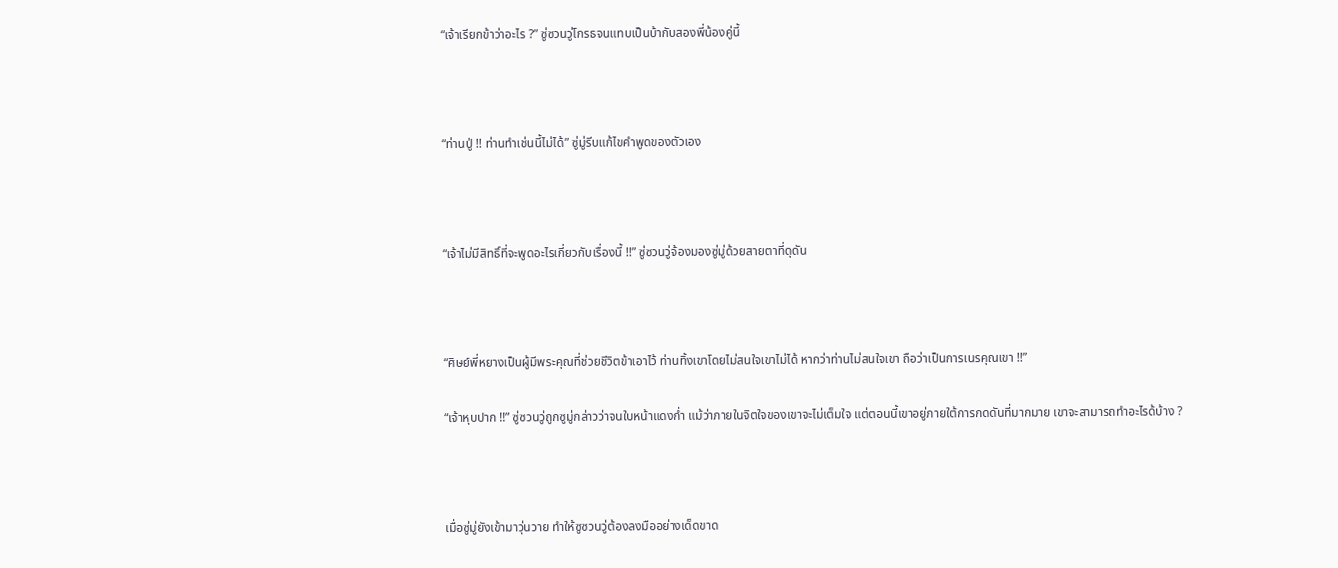“เจ้าเรียกข้าว่าอะไร ?” ซู่ซวนวู่โกรธจนแทบเป็นบ้ากับสองพี่น้องคู่นี้



“ท่านปู่ !! ท่านทำเช่นนี้ไม่ได้” ซู่มู่รีบแก้ไขคำพูดของตัวเอง



“เจ้าไม่มีสิทธิ์ที่จะพูดอะไรเกี่ยวกับเรื่องนี้ !!” ซู่ซวนวู่จ้องมองซู่มู่ด้วยสายตาที่ดุดัน



“ศิษย์พี่หยางเป็นผู้มีพระคุณที่ช่วยชีวิตข้าเอาไว้ ท่านทิ้งเขาโดยไม่สนใจเขาไม่ได้ หากว่าท่านไม่สนใจเขา ถือว่าเป็นการเนรคุณเขา !!”

“เจ้าหุบปาก !!” ซู่ซวนวู่ถูกซูมู่กล่าวว่าจนใบหน้าแดงก่ำ แม้ว่าภายในจิตใจของเขาจะไม่เต็มใจ แต่ตอนนี้เขาอยู่ภายใต้การกดดันที่มากมาย เขาจะสามารถทำอะไรด้บ้าง ?



เมื่อซู่มู่ยังเข้ามาวุ่นวาย ทำให้ซูซวนวู่ต้องลงมืออย่างเด็ดขาด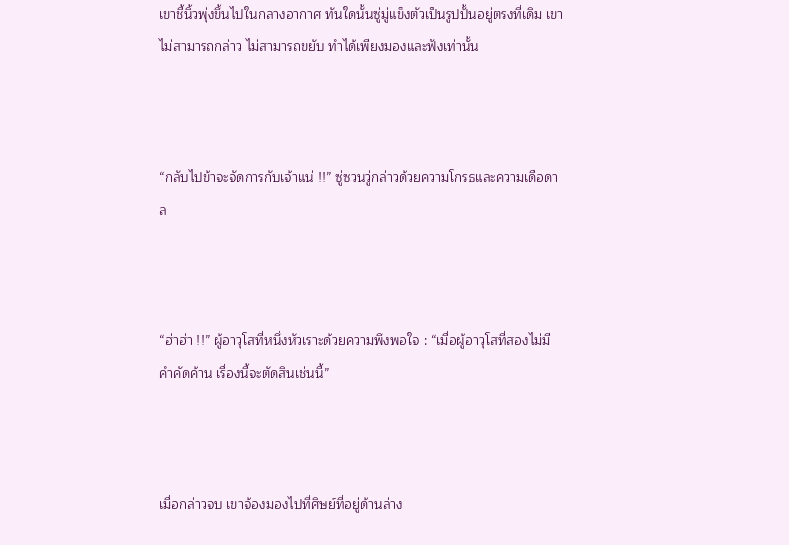เขาชี้นิ้วพุ่งขึ้นไปในกลางอากาศ ทันใดนั้นซู่มู่แข็งตัวเป็นรูปปั้นอยู่ตรงที่เดิม เขาไม่สามารถกล่าว ไม่สามารถขยับ ทำได้เพียงมองและฟังเท่านั้น



“กลับไปข้าจะจัดการกับเจ้าแน่ !!” ซู่ซวนวู่กล่าวด้วยความโกรธและความเดือดาล



“ฮ่าฮ่า !!” ผู้อาวุโสที่หนึ่งหัวเราะด้วยความพึงพอใจ : “เมื่อผู้อาวุโสที่สองไม่มีคำคัดค้าน เรื่องนี้จะตัดสินเช่นนี้”



เมื่อกล่าวจบ เขาจ้องมองไปที่ศิษย์ที่อยู่ด้านล่าง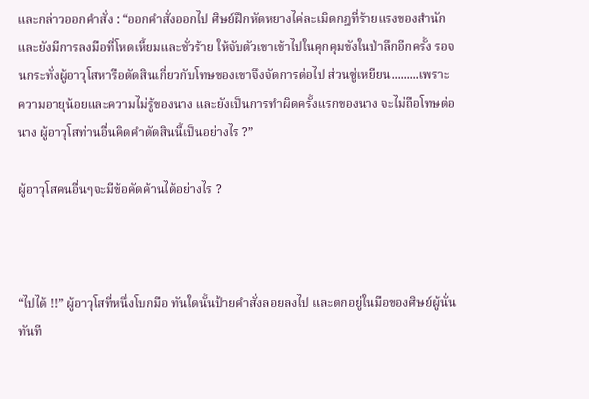และกล่าวออกคำสั่ง : “ออกคำสั่งออกไป ศิษย์ฝึกหัดหยางไค่ละเมิดกฎที่ร้ายแรงของสำนักและยังมีการลงมือที่โหดเหี้ยมและชั่วร้าย ให้จับตัวเขาเข้าไปในคุกคุมขังในป่าลึกอีกครั้ง รอจนกระทั่งผู้อาวุโสหารือตัดสินเกี่ยวกับโทษของเขาจึงจัดการต่อไป ส่วนซู่เหยียน.........เพราะความอายุน้อยและความไม่รู้ของนาง และยังเป็นการทำผิดครั้งแรกของนาง จะไม่ถือโทษต่อนาง ผู้อาวุโสท่านอื่นคิดคำตัดสินนี้เป็นอย่างไร ?”

ผู้อาวุโสคนอื่นๆจะมีข้อคัดค้านได้อย่างไร ?



“ไปได้ !!” ผู้อาวุโสที่หนึ่งโบกมือ ทันใดนั้นป้ายคำสั่งลอยลงไป และตกอยู่ในมือของศิษย์ผู้นั่นทันที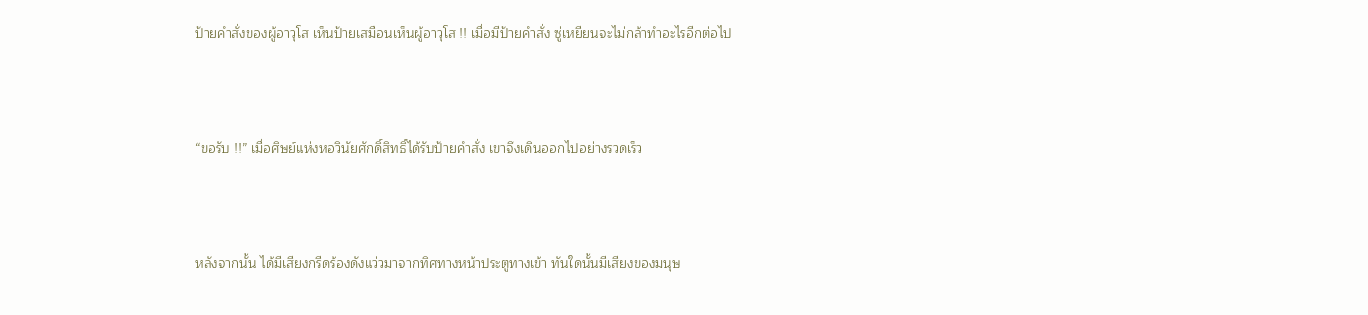ป้ายคำสั่งของผู้อาวุโส เห็นป้ายเสมือนเห็นผู้อาวุโส !! เมื่อมีป้ายคำสั่ง ซู่เหยียนจะไม่กล้าทำอะไรอีกต่อไป



“ขอรับ !!” เมื่อศิษย์แห่งหอวินัยศักดิ์สิทธิ์ได้รับป้ายคำสั่ง เขาจึงเดินออกไปอย่างรวดเร็ว



หลังจากนั้น ได้มีเสียงกรีดร้องดังแว่วมาจากทิศทางหน้าประตูทางเข้า ทันใดนั้นมีเสียงของมนุษ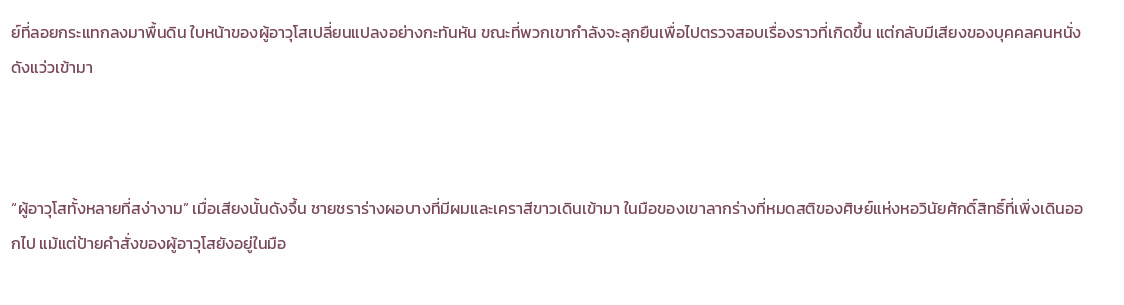ย์ที่ลอยกระแทกลงมาพื้นดิน ใบหน้าของผู้อาวุโสเปลี่ยนแปลงอย่างกะทันหัน ขณะที่พวกเขากำลังจะลุกยืนเพื่อไปตรวจสอบเรื่องราวที่เกิดขึ้น แต่กลับมีเสียงของบุคคลคนหนั่งดังแว่วเข้ามา



“ผู้อาวุโสทั้งหลายที่สง่างาม” เมื่อเสียงนั้นดังจึ้น ชายชราร่างผอบางที่มีผมและเคราสีขาวเดินเข้ามา ในมือของเขาลากร่างที่หมดสติของศิษย์แห่งหอวินัยศักดิ์สิทธิ์ที่เพิ่งเดินออกไป แม้แต่ป้ายคำสั่งของผู้อาวุโสยังอยู่ในมือ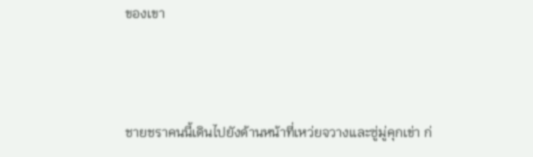ของเขา



ชายชราคนนี้เดินไปยังด้านหน้าที่เหว่ยจวางและซู่มู่คุกเข่า ก่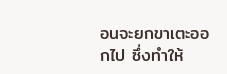อนจะยกขาเตะออกไป ซึ่งทำให้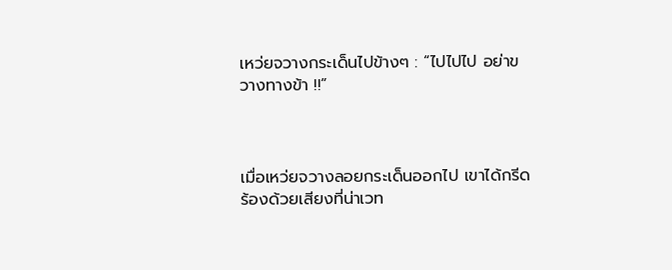เหว่ยจวางกระเด็นไปข้างๆ : “ไปไปไป อย่าขวางทางข้า !!”



เมื่อเหว่ยจวางลอยกระเด็นออกไป เขาได้กรีดร้องด้วยเสียงที่น่าเวท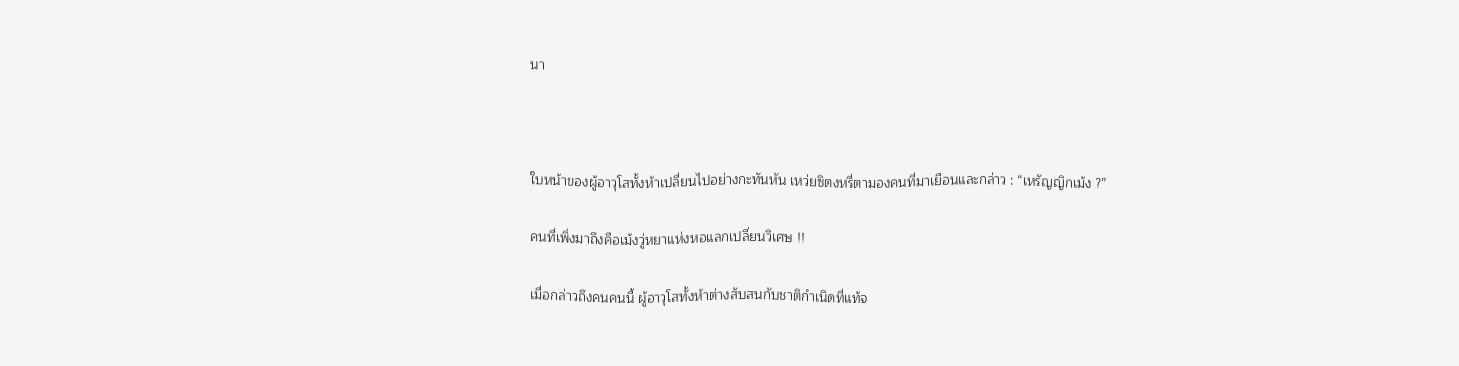นา



ใบหน้าของผู้อาวุโสทั้งห้าเปลี่ยนไปอย่างกะทันหัน เหว่ยซิตงหรี่ตามองคนที่มาเยือนและกล่าว : “เหรัญญิกเม้ง ?”

คนที่เพิ่งมาถึงคือเม้งวู่หยาแห่งหอแลกเปลี่ยนวิเศษ !!

เมื่อกล่าวถึงคนคนนี้ ผู้อาวุโสทั้งห้าต่างสับสนกับชาติกำเนิดที่แท้จ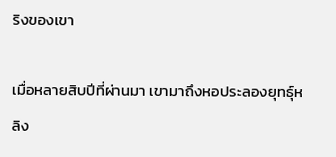ริงของเขา

เมื่อหลายสิบปีที่ผ่านมา เขามาถึงหอประลองยุทธุ์หลิง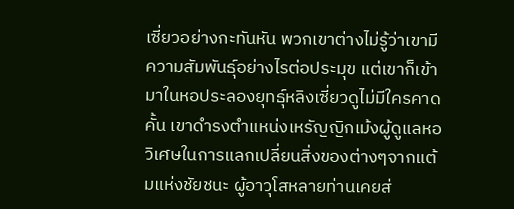เซี่ยวอย่างกะทันหัน พวกเขาต่างไม่รู้ว่าเขามีความสัมพันธุ์อย่างไรต่อประมุข แต่เขาก็เข้ามาในหอประลองยุทธุ์หลิงเซี่ยวดูไม่มีใครคาดคั้น เขาดำรงตำแหน่งเหรัญญิกเม้งผู้ดูแลหอวิเศษในการแลกเปลี่ยนสิ่งของต่างๆจากแต้มแห่งชัยชนะ ผู้อาวุโสหลายท่านเคยส่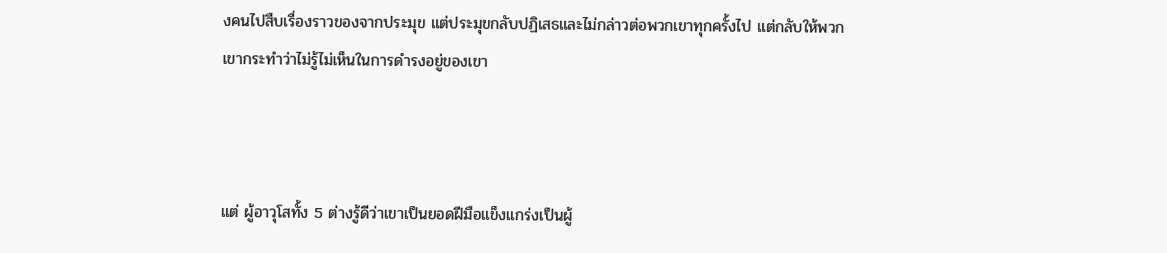งคนไปสืบเรื่องราวของจากประมุข แต่ประมุขกลับปฏิเสธและไม่กล่าวต่อพวกเขาทุกครั้งไป แต่กลับให้พวกเขากระทำว่าไม่รู้ไม่เห็นในการดำรงอยู่ของเขา



แต่ ผู้อาวุโสทั้ง 5 ต่างรู้ดีว่าเขาเป็นยอดฝีมือแข็งแกร่งเป็นผู้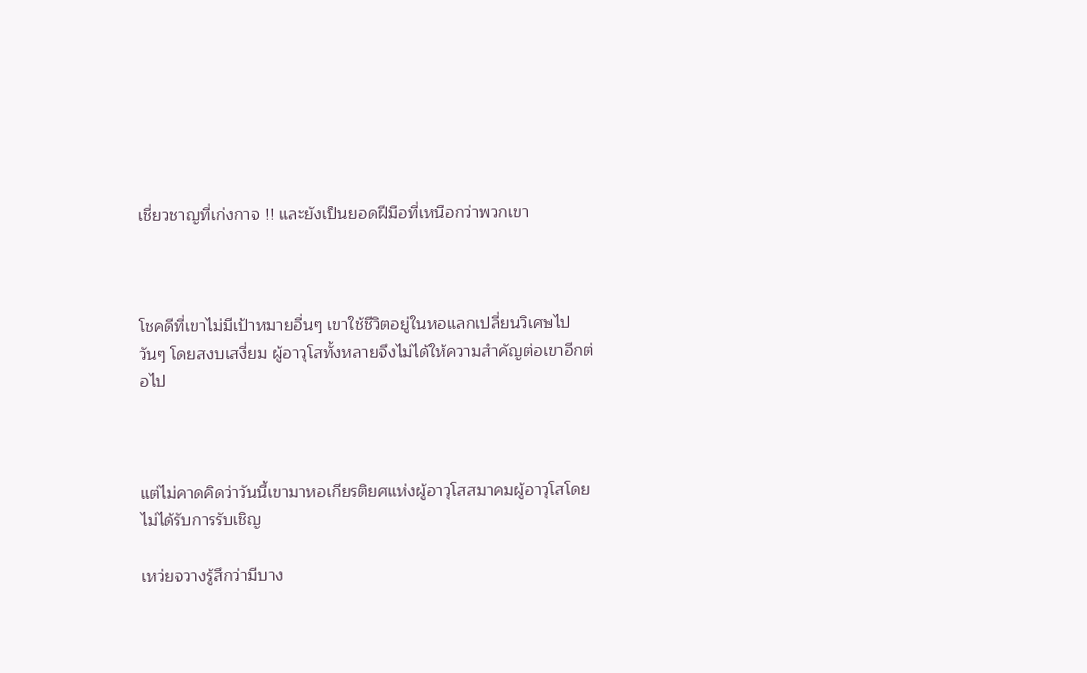เชี่ยวชาญที่เก่งกาจ !! และยังเป็นยอดฝีมือที่เหนือกว่าพวกเขา



โชคดีที่เขาไม่มีเป้าหมายอื่นๆ เขาใช้ชีวิตอยู่ในหอแลกเปลี่ยนวิเศษไปวันๆ โดยสงบเสงี่ยม ผู้อาวุโสทั้งหลายจึงไม่ได้ให้ความสำคัญต่อเขาอีกต่อไป



แต่ไม่คาดคิดว่าวันนี้เขามาหอเกียรติยศแห่งผู้อาวุโสสมาคมผู้อาวุโสโดยไม่ได้รับการรับเชิญ

เหว่ยจวางรู้สึกว่ามีบาง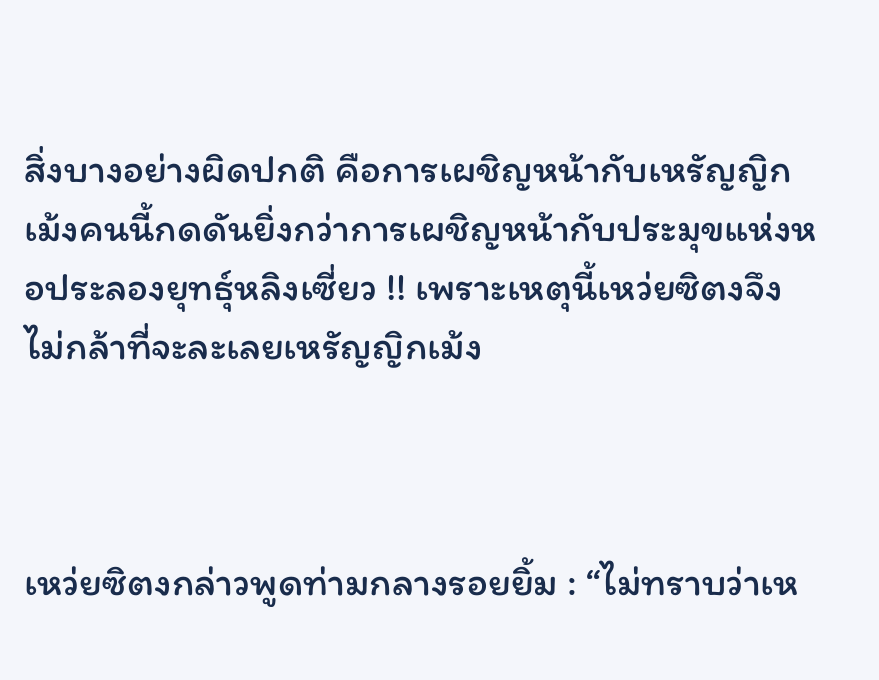สิ่งบางอย่างผิดปกติ คือการเผชิญหน้ากับเหรัญญิกเม้งคนนี้กดดันยิ่งกว่าการเผชิญหน้ากับประมุขแห่งหอประลองยุทธุ์หลิงเซี่ยว !! เพราะเหตุนี้เหว่ยซิตงจึงไม่กล้าที่จะละเลยเหรัญญิกเม้ง



เหว่ยซิตงกล่าวพูดท่ามกลางรอยยิ้ม : “ไม่ทราบว่าเห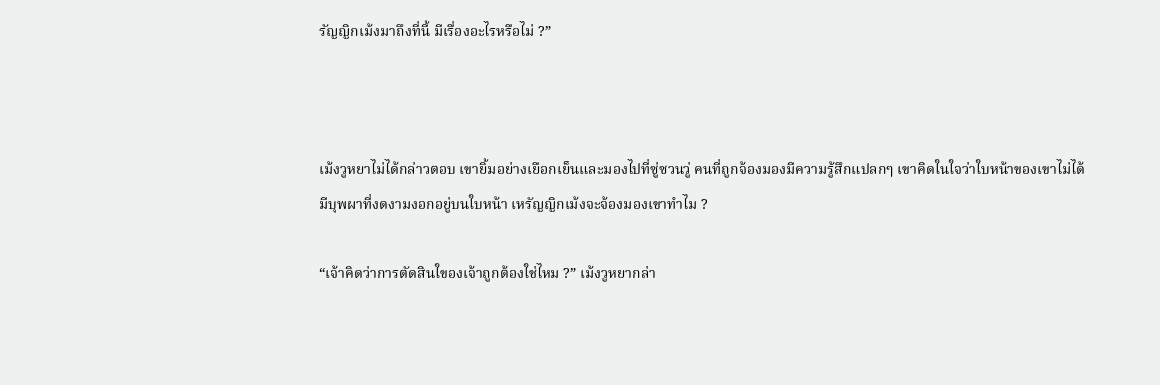รัญญิกเม้งมาถึงที่นี้ มีเรื่องอะไรหรือไม่ ?”



เม้งวูหยาไม่ได้กล่าวตอบ เขายิ้มอย่างเยือกเย็นและมองไปที่ซู่ซวนวู่ คนที่ถูกจ้องมองมีความรู้สึกแปลกๆ เขาคิดในใจว่าใบหน้าของเขาไม่ได้มีบุพผาที่งดงามงอกอยู่บนใบหน้า เหรัญญิกเม้งจะจ้องมองเขาทำไม ?

“เจ้าคิดว่าการตัดสินใของเจ้าถูกต้องใช่ไหม ?” เม้งวูหยากล่า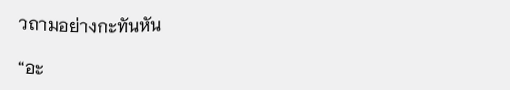วถามอย่างกะทันหัน

“อะ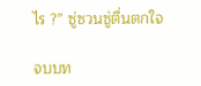ไร ?” ซู่ซวนซู่ตื่นตกใจ

จบบท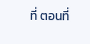ที่ ตอนที่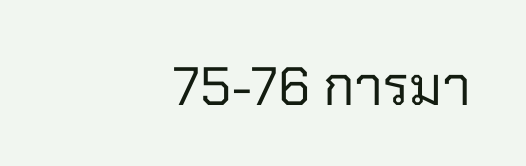75-76 การมา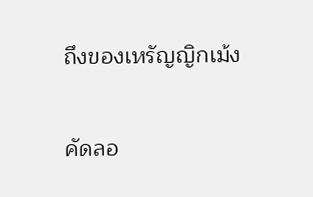ถึงของเหรัญญิกเม้ง

คัดลอ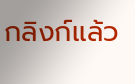กลิงก์แล้ว